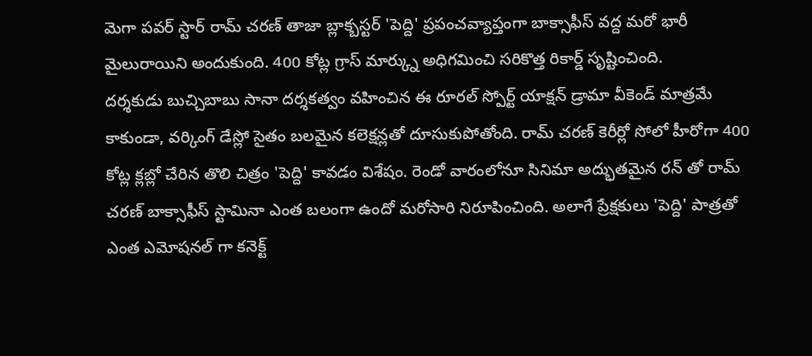మెగా పవర్ స్టార్ రామ్ చరణ్ తాజా బ్లాక్బస్టర్ 'పెద్ది' ప్రపంచవ్యాప్తంగా బాక్సాఫీస్ వద్ద మరో భారీ మైలురాయిని అందుకుంది. 400 కోట్ల గ్రాస్ మార్క్ను అధిగమించి సరికొత్త రికార్డ్ సృష్టించింది.
దర్శకుడు బుచ్చిబాబు సానా దర్శకత్వం వహించిన ఈ రూరల్ స్పోర్ట్ యాక్షన్ డ్రామా వీకెండ్ మాత్రమే కాకుండా, వర్కింగ్ డేస్లో సైతం బలమైన కలెక్షన్లతో దూసుకుపోతోంది. రామ్ చరణ్ కెరీర్లో సోలో హీరోగా 400 కోట్ల క్లబ్లో చేరిన తొలి చిత్రం 'పెద్ది' కావడం విశేషం. రెండో వారంలోనూ సినిమా అద్భుతమైన రన్ తో రామ్ చరణ్ బాక్సాఫీస్ స్టామినా ఎంత బలంగా ఉందో మరోసారి నిరూపించింది. అలాగే ప్రేక్షకులు 'పెద్ది' పాత్రతో ఎంత ఎమోషనల్ గా కనెక్ట్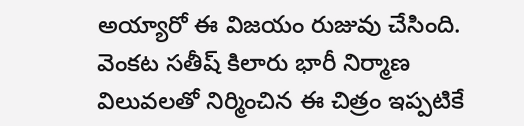అయ్యారో ఈ విజయం రుజువు చేసింది. వెంకట సతీష్ కిలారు భారీ నిర్మాణ విలువలతో నిర్మించిన ఈ చిత్రం ఇప్పటికే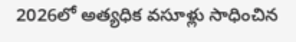2026లో అత్యధిక వసూళ్లు సాధించిన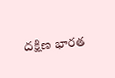దక్షిణ భారత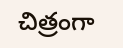చిత్రంగా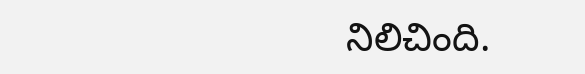నిలిచింది.